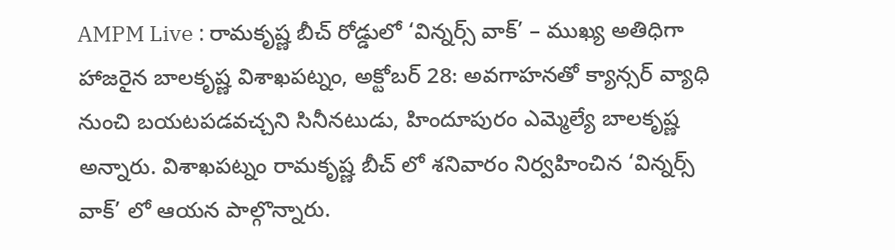AMPM Live : రామకృష్ణ బీచ్ రోడ్డులో ‘విన్నర్స్ వాక్’ – ముఖ్య అతిధిగా హాజరైన బాలకృష్ణ విశాఖపట్నం, అక్టోబర్ 28: అవగాహనతో క్యాన్సర్ వ్యాధి నుంచి బయటపడవచ్చని సినీనటుడు, హిందూపురం ఎమ్మెల్యే బాలకృష్ణ అన్నారు. విశాఖపట్నం రామకృష్ణ బీచ్ లో శనివారం నిర్వహించిన ‘విన్నర్స్ వాక్’ లో ఆయన పాల్గొన్నారు.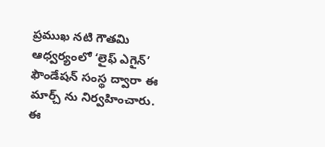ప్రముఖ నటి గౌతమి ఆధ్వర్యంలో ‘లైఫ్ ఎగైన్’ ఫౌండేషన్ సంస్థ ద్వారా ఈ మార్చ్ ను నిర్వహించారు. ఈ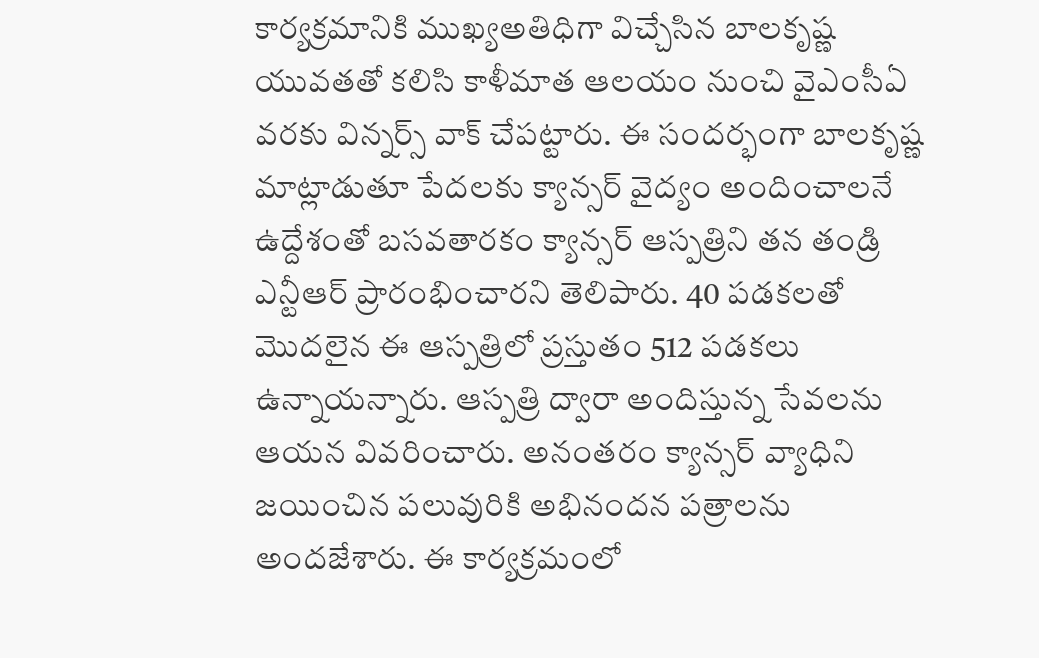కార్యక్రమానికి ముఖ్యఅతిధిగా విచ్చేసిన బాలకృష్ణ యువతతో కలిసి కాళీమాత ఆలయం నుంచి వైఎంసీఏ వరకు విన్నర్స్ వాక్ చేపట్టారు. ఈ సందర్భంగా బాలకృష్ణ మాట్లాడుతూ పేదలకు క్యాన్సర్ వైద్యం అందించాలనే ఉద్దేశంతో బసవతారకం క్యాన్సర్ ఆస్పత్రిని తన తండ్రి ఎన్టీఆర్ ప్రారంభించారని తెలిపారు. 40 పడకలతో మొదలైన ఈ ఆస్పత్రిలో ప్రస్తుతం 512 పడకలు ఉన్నాయన్నారు. ఆస్పత్రి ద్వారా అందిస్తున్న సేవలను ఆయన వివరించారు. అనంతరం క్యాన్సర్ వ్యాధిని జయించిన పలువురికి అభినందన పత్రాలను అందజేశారు. ఈ కార్యక్రమంలో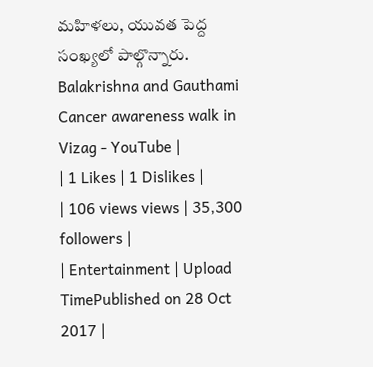మహిళలు, యువత పెద్ద సంఖ్యలో పాల్గొన్నారు.
Balakrishna and Gauthami Cancer awareness walk in Vizag - YouTube |
| 1 Likes | 1 Dislikes |
| 106 views views | 35,300 followers |
| Entertainment | Upload TimePublished on 28 Oct 2017 |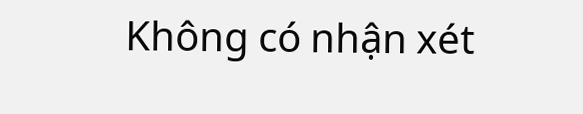Không có nhận xét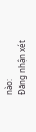nào:
Đăng nhận xét